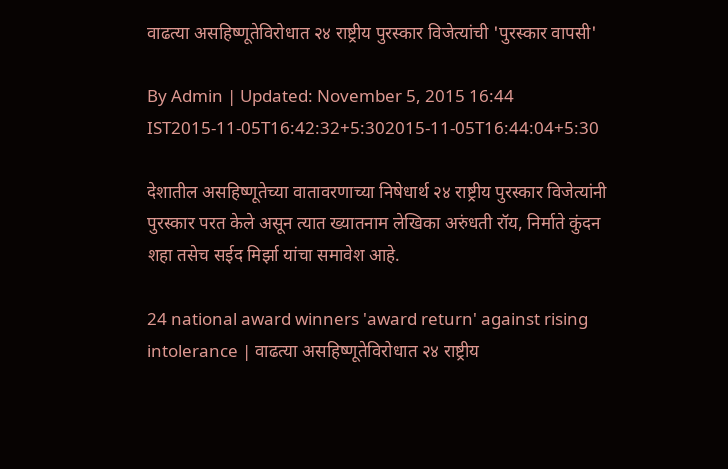वाढत्या असहिष्णूतेविरोधात २४ राष्ट्रीय पुरस्कार विजेत्यांची 'पुरस्कार वापसी'

By Admin | Updated: November 5, 2015 16:44 IST2015-11-05T16:42:32+5:302015-11-05T16:44:04+5:30

देशातील असहिष्णूतेच्या वातावरणाच्या निषेधार्थ २४ राष्ट्रीय पुरस्कार विजेत्यांनी पुरस्कार परत केले असून त्यात ख्यातनाम लेखिका अरुंधती रॉय, निर्माते कुंदन शहा तसेच सईद मिर्झा यांचा समावेश आहे.

24 national award winners 'award return' against rising intolerance | वाढत्या असहिष्णूतेविरोधात २४ राष्ट्रीय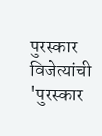पुरस्कार विजेत्यांची 'पुरस्कार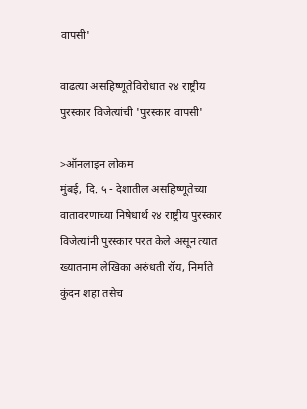वापसी'

वाढत्या असहिष्णूतेविरोधात २४ राष्ट्रीय पुरस्कार विजेत्यांची 'पुरस्कार वापसी'

>ऑनलाइन लोकम
मुंबई, दि. ५ - देशातील असहिष्णूतेच्या वातावरणाच्या निषेधार्थ २४ राष्ट्रीय पुरस्कार विजेत्यांनी पुरस्कार परत केले असून त्यात ख्यातनाम लेखिका अरुंधती रॉय, निर्माते कुंदन शहा तसेच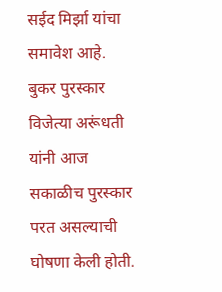सईद मिर्झा यांचा समावेश आहे.
बुकर पुरस्कार विजेत्या अरूंधती यांनी आज सकाळीच पुरस्कार परत असल्याची घोषणा केली होती.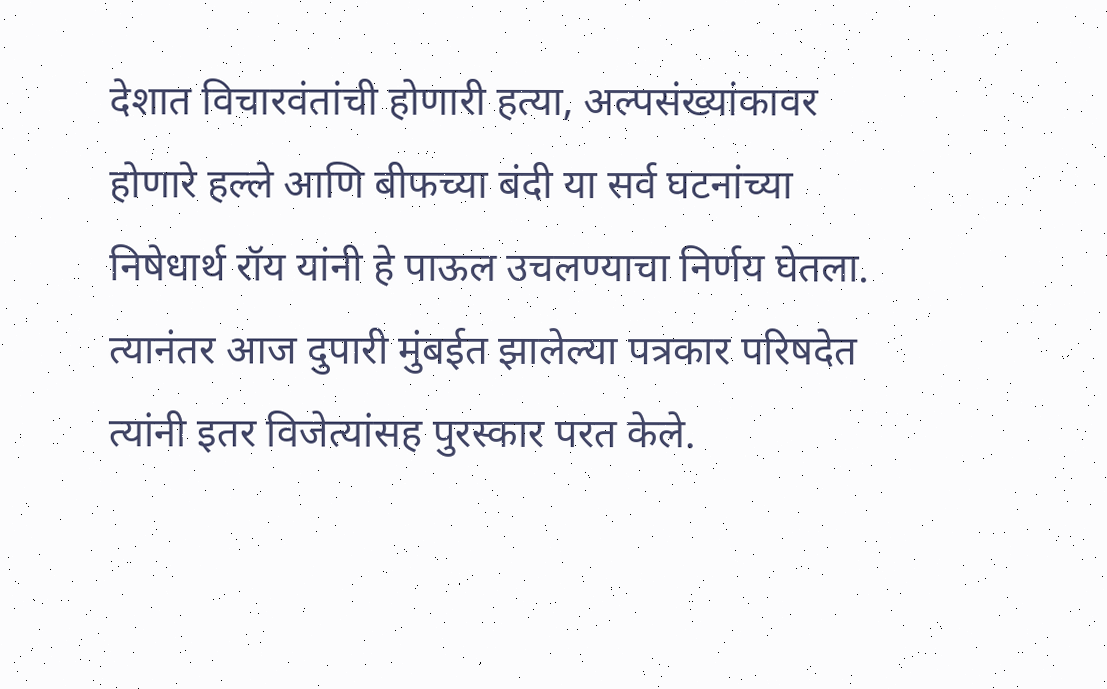देशात विचारवंतांची होणारी हत्या, अल्पसंख्यांकावर होणारे हल्ले आणि बीफच्या बंदी या सर्व घटनांच्या निषेधार्थ रॉय यांनी हे पाऊल उचलण्याचा निर्णय घेतला. त्यानंतर आज दुपारी मुंबईत झालेल्या पत्रकार परिषदेत त्यांनी इतर विजेत्यांसह पुरस्कार परत केले.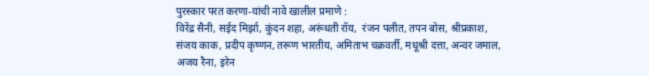पुरस्कार परत करणा-यांची नावे खालील प्रमाणे :
विरेंद्र सैनी, सईद मिर्झा, कुंदन शहा, अरूंधती रॉय,  रंजन पलीत, तपन बोस, श्रीप्रकाश, संजय काक, प्रदीप कृष्णन, तरूण भारतीय, अमिताभ चक्रवर्ती, मधूश्री दत्ता, अन्वर जमाल, अजय रैना, इरेन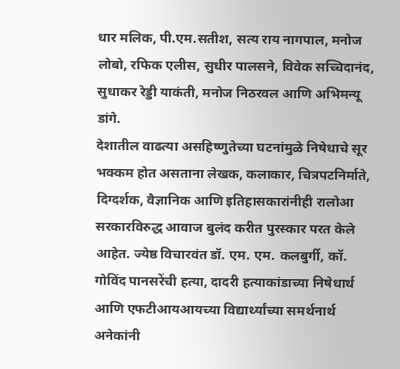धार मलिक, पी.एम.सतीश, सत्य राय नागपाल, मनोज लोबो, रफिक एलीस, सुधीर पालसने, विवेक सच्चिदानंद, सुधाकर रेड्डी याकंती, मनोज निठरवल आणि अभिमन्यू डांगे.
देशातील वाढत्या असहिष्णुतेच्या घटनांमुळे निषेधाचे सूर भक्कम होत असताना लेखक, कलाकार, चित्रपटनिर्माते, दिग्दर्शक, वैज्ञानिक आणि इतिहासकारांनीही रालोआ सरकारविरुद्ध आवाज बुलंद करीत पुरस्कार परत केले आहेत. ज्येष्ठ विचारवंत डॉ. एम. एम. कलबुर्गी, कॉ. गोविंद पानसरेंची हत्या, दादरी हत्याकांडाच्या निषेधार्थ आणि एफटीआयआयच्या विद्यार्थ्यांच्या समर्थनार्थ अनेकांनी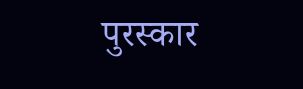पुरस्कार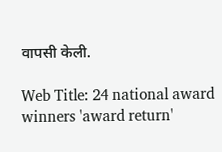वापसी केली.

Web Title: 24 national award winners 'award return'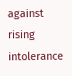against rising intolerance